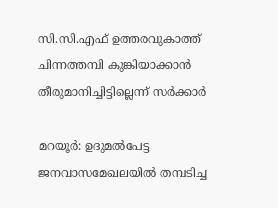സി.സി.എഫ് ഉത്തരവുകാത്ത് ചിന്നത്തമ്പി കുങ്കിയാക്കാൻ തീരുമാനിച്ചിട്ടില്ലെന്ന് സർക്കാർ

മറയൂർ: ഉദുമല്‍പേട്ട ജനവാസമേഖലയില്‍ തമ്പടിച്ച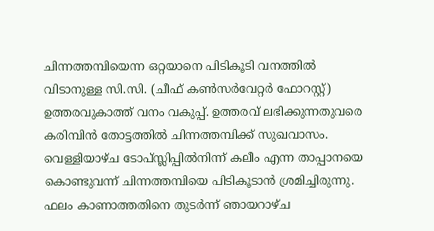ചിന്നത്തമ്പിയെന്ന ഒറ്റയാനെ പിടികൂടി വനത്തില്‍ വിടാനുള്ള സി.സി. (ചീഫ് കൺസർവേറ്റർ ഫോറസ്റ്റ്) ഉത്തരവുകാത്ത് വനം വകുപ്പ്. ഉത്തരവ് ലഭിക്കുന്നതുവരെ കരിമ്പിൻ തോട്ടത്തിൽ ചിന്നത്തമ്പിക്ക് സുഖവാസം. വെള്ളിയാഴ്ച ടോപ്സ്ലിപ്പില്‍നിന്ന് കലീം എന്ന താപ്പാനയെ കൊണ്ടുവന്ന് ചിന്നത്തമ്പിയെ പിടികൂടാന്‍ ശ്രമിച്ചിരുന്നു. ഫലം കാണാത്തതിനെ തുടര്‍ന്ന് ഞായറാഴ്ച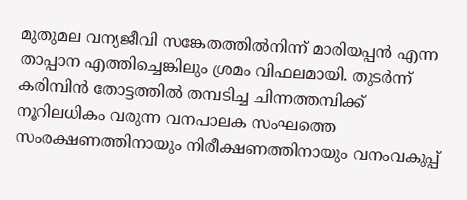മുതുമല വന്യജീവി സങ്കേതത്തില്‍നിന്ന് മാരിയപ്പന്‍ എന്ന താപ്പാന എത്തിച്ചെങ്കിലും ശ്രമം വിഫലമായി. തുടര്‍ന്ന് കരിമ്പിന്‍ തോട്ടത്തില്‍ തമ്പടിച്ച ചിന്നത്തമ്പിക്ക് നൂറിലധികം വരുന്ന വനപാലക സംഘത്തെ സംരക്ഷണത്തിനായും നിരീക്ഷണത്തിനായും വനംവകുപ്പ്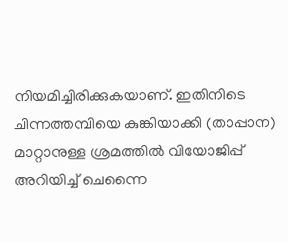നിയമിച്ചിരിക്കുകയാണ്. ഇതിനിടെ ചിന്നത്തമ്പിയെ കുങ്കിയാക്കി (താപ്പാന) മാറ്റാനുള്ള ശ്രമത്തിൽ വിയോജിപ്പ് അറിയിച്ച് ചെന്നൈ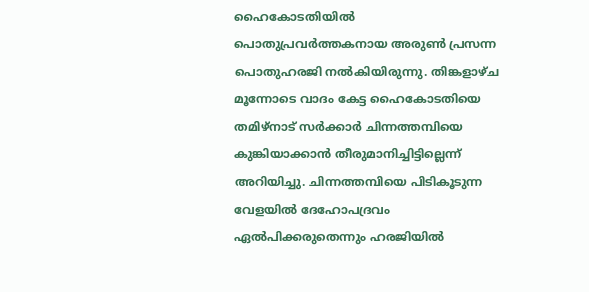ഹൈകോടതിയിൽ പൊതുപ്രവർത്തകനായ അരുണ്‍ പ്രസന്ന പൊതുഹരജി നല്‍കിയിരുന്നു. തിങ്കളാഴ്ച മൂന്നോടെ വാദം കേട്ട ഹൈകോടതിയെ തമിഴ്‌നാട് സര്‍ക്കാര്‍ ചിന്നത്തമ്പിയെ കുങ്കിയാക്കാൻ തീരുമാനിച്ചിട്ടില്ലെന്ന് അറിയിച്ചു. ചിന്നത്തമ്പിയെ പിടികൂടുന്ന വേളയില്‍ ദേഹോപദ്രവം ഏല്‍പിക്കരുതെന്നും ഹരജിയില്‍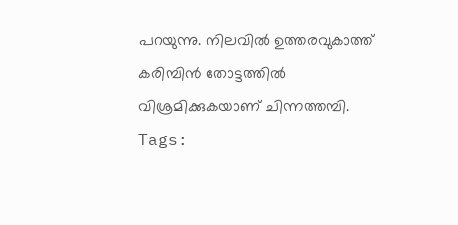പറയുന്നു. നിലവില്‍ ഉത്തരവുകാത്ത് കരിമ്പിന്‍ തോട്ടത്തില്‍ വിശ്രമിക്കുകയാണ് ചിന്നത്തമ്പി.
Tags: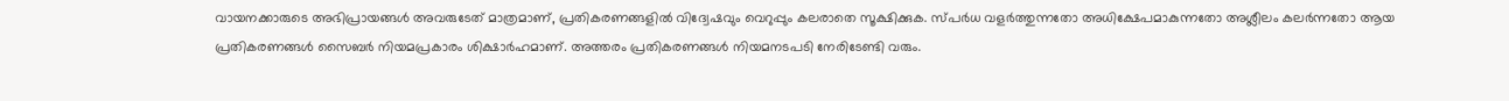വായനക്കാരുടെ അഭിപ്രായങ്ങള്‍ അവരുടേത് മാത്രമാണ്, പ്രതികരണങ്ങളിൽ വിദ്വേഷവും വെറുപ്പും കലരാതെ സൂക്ഷിക്കുക. സ്പർധ വളർത്തുന്നതോ അധിക്ഷേപമാകുന്നതോ അശ്ലീലം കലർന്നതോ ആയ പ്രതികരണങ്ങൾ സൈബർ നിയമപ്രകാരം ശിക്ഷാർഹമാണ്. അത്തരം പ്രതികരണങ്ങൾ നിയമനടപടി നേരിടേണ്ടി വരും.